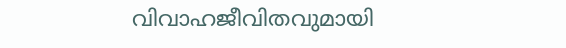വിവാഹജീവിതവുമായി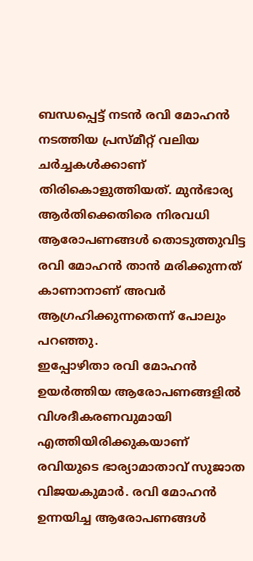ബന്ധപ്പെട്ട് നടൻ രവി മോഹൻ നടത്തിയ പ്രസ്മീറ്റ് വലിയ ചർച്ചകൾക്കാണ് തിരികൊളുത്തിയത്. മുൻഭാര്യ ആർതിക്കെതിരെ നിരവധി ആരോപണങ്ങൾ തൊടുത്തുവിട്ട രവി മോഹൻ താൻ മരിക്കുന്നത് കാണാനാണ് അവർ ആഗ്രഹിക്കുന്നതെന്ന് പോലും പറഞ്ഞു.
ഇപ്പോഴിതാ രവി മോഹൻ ഉയർത്തിയ ആരോപണങ്ങളിൽ വിശദീകരണവുമായി എത്തിയിരിക്കുകയാണ് രവിയുടെ ഭാര്യാമാതാവ് സുജാത വിജയകുമാർ. രവി മോഹൻ ഉന്നയിച്ച ആരോപണങ്ങൾ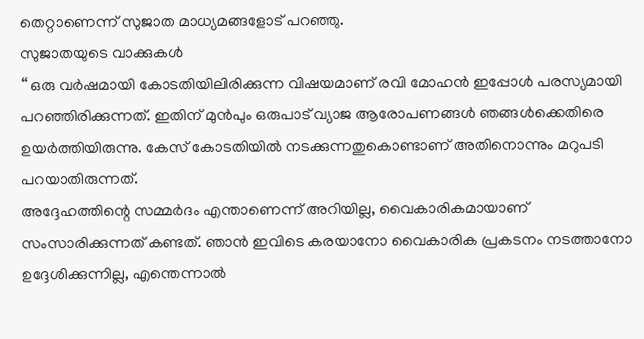തെറ്റാണെന്ന് സുജാത മാധ്യമങ്ങളോട് പറഞ്ഞു.
സുജാതയുടെ വാക്കുകൾ
‘‘ ഒരു വർഷമായി കോടതിയിലിരിക്കുന്ന വിഷയമാണ് രവി മോഹൻ ഇപ്പോൾ പരസ്യമായി പറഞ്ഞിരിക്കുന്നത്. ഇതിന് മുൻപും ഒരുപാട് വ്യാജ ആരോപണങ്ങൾ ഞങ്ങൾക്കെതിരെ ഉയർത്തിയിരുന്നു. കേസ് കോടതിയിൽ നടക്കുന്നതുകൊണ്ടാണ് അതിനൊന്നും മറുപടി പറയാതിരുന്നത്.
അദ്ദേഹത്തിന്റെ സമ്മർദം എന്താണെന്ന് അറിയില്ല, വൈകാരികമായാണ് സംസാരിക്കുന്നത് കണ്ടത്. ഞാൻ ഇവിടെ കരയാനോ വൈകാരിക പ്രകടനം നടത്താനോ ഉദ്ദേശിക്കുന്നില്ല, എന്തെന്നാൽ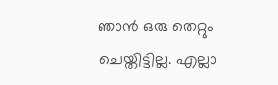ഞാൻ ഒരു തെറ്റും ചെയ്തിട്ടില്ല. എല്ലാ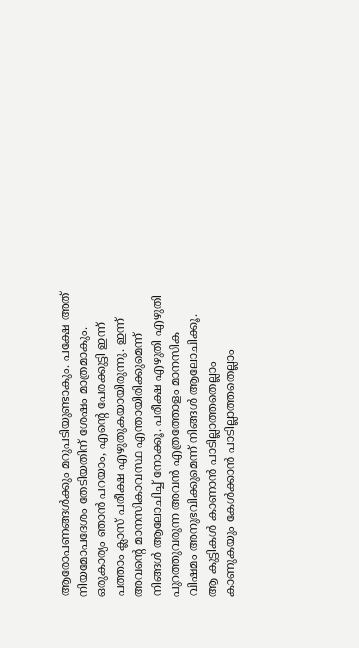ആരോപണങ്ങൾക്കും മറുപടിയുണ്ടാകും. പക്ഷേ അത് നിയമോപദേശം തേടിയതിന് ശേഷം മാത്രമാകും.
ഒരുകാര്യം ഞാൻ പറയാം, എന്റെ പേരക്കുട്ടി ഇന്ന് പത്താം ക്ലാസ് പരീക്ഷ എഴുതുകയായിരുന്നു. ഇന്ന് അവന്റെ മാനസികാവസ്ഥ എന്തായിരിക്കുമെന്ന് നിങ്ങൾ ആലോചിച്ച് നോക്കൂ. പരീക്ഷ എഴുതി എഴുതി പുറത്തുവരുന്ന അവൻ എത്രത്തോളം മാനസിക വിഷമം അനുഭവിക്കുമെന്ന് നിങ്ങൾ ആലോചിക്കൂ.
ആ കുട്ടികൾ കാണാൻ പാടില്ലാത്തതെല്ലാം കാണുകയും കേൾക്കാൻ പാടില്ലാത്തതെല്ലാം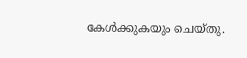കേൾക്കുകയും ചെയ്തു.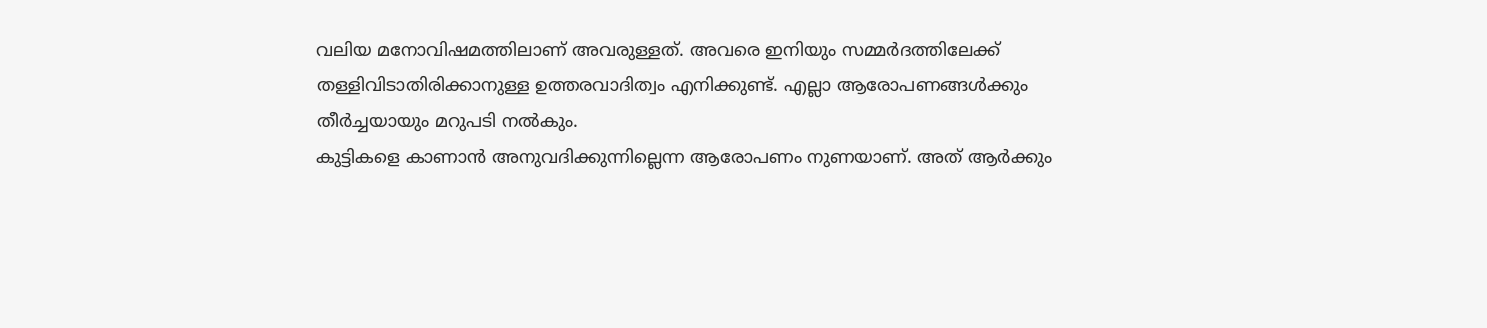വലിയ മനോവിഷമത്തിലാണ് അവരുള്ളത്. അവരെ ഇനിയും സമ്മർദത്തിലേക്ക് തള്ളിവിടാതിരിക്കാനുള്ള ഉത്തരവാദിത്വം എനിക്കുണ്ട്. എല്ലാ ആരോപണങ്ങൾക്കും തീർച്ചയായും മറുപടി നൽകും.
കുട്ടികളെ കാണാൻ അനുവദിക്കുന്നില്ലെന്ന ആരോപണം നുണയാണ്. അത് ആർക്കും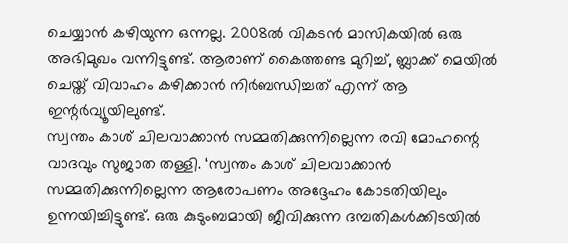ചെയ്യാൻ കഴിയുന്ന ഒന്നല്ല. 2008ൽ വികടൻ മാസികയിൽ ഒരു അഭിമുഖം വന്നിട്ടുണ്ട്. ആരാണ് കൈത്തണ്ട മുറിച്ച്, ബ്ലാക്ക് മെയിൽ ചെയ്ത് വിവാഹം കഴിക്കാൻ നിർബന്ധിച്ചത് എന്ന് ആ ഇന്റർവ്യൂയിലുണ്ട്.
സ്വന്തം കാശ് ചിലവാക്കാൻ സമ്മതിക്കുന്നില്ലെന്ന രവി മോഹന്റെ വാദവും സുജാത തള്ളി. ‘സ്വന്തം കാശ് ചിലവാക്കാൻ സമ്മതിക്കുന്നില്ലെന്ന ആരോപണം അദ്ദേഹം കോടതിയിലും ഉന്നയിച്ചിട്ടുണ്ട്. ഒരു കുടുംബമായി ജീവിക്കുന്ന ദമ്പതികൾക്കിടയിൽ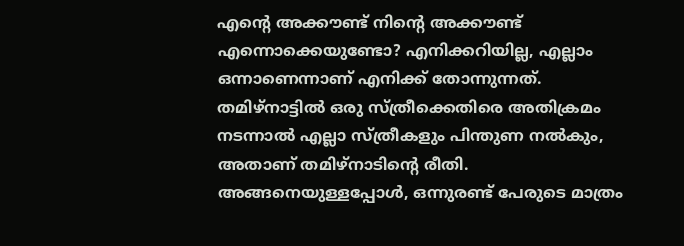എന്റെ അക്കൗണ്ട് നിന്റെ അക്കൗണ്ട് എന്നൊക്കെയുണ്ടോ? എനിക്കറിയില്ല, എല്ലാം ഒന്നാണെന്നാണ് എനിക്ക് തോന്നുന്നത്.
തമിഴ്നാട്ടിൽ ഒരു സ്ത്രീക്കെതിരെ അതിക്രമം നടന്നാൽ എല്ലാ സ്ത്രീകളും പിന്തുണ നൽകും, അതാണ് തമിഴ്നാടിന്റെ രീതി. അങ്ങനെയുള്ളപ്പോൾ, ഒന്നുരണ്ട് പേരുടെ മാത്രം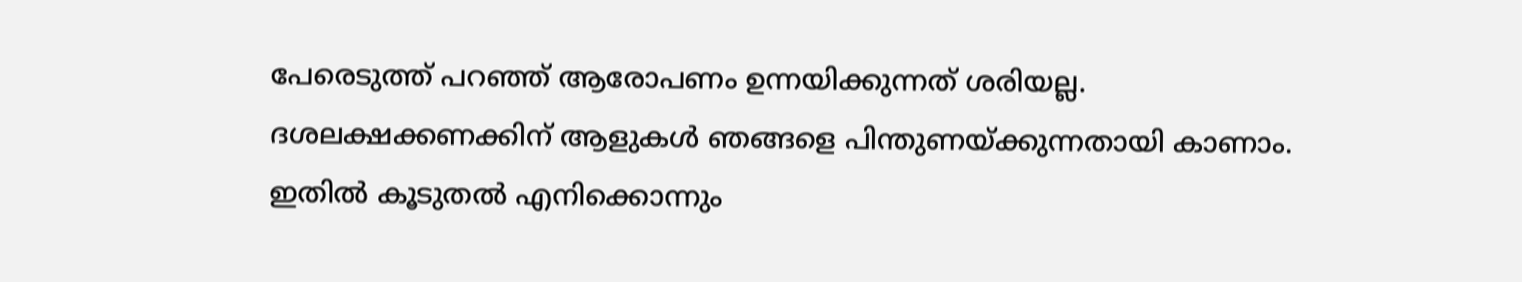പേരെടുത്ത് പറഞ്ഞ് ആരോപണം ഉന്നയിക്കുന്നത് ശരിയല്ല.
ദശലക്ഷക്കണക്കിന് ആളുകൾ ഞങ്ങളെ പിന്തുണയ്ക്കുന്നതായി കാണാം. ഇതിൽ കൂടുതൽ എനിക്കൊന്നും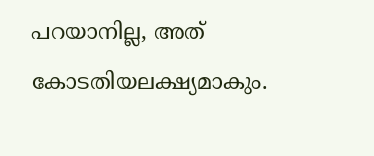പറയാനില്ല, അത് കോടതിയലക്ഷ്യമാകും.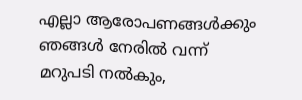എല്ലാ ആരോപണങ്ങൾക്കും ഞങ്ങൾ നേരിൽ വന്ന് മറുപടി നൽകും,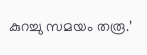കുറച്ചു സമയം തരൂ.’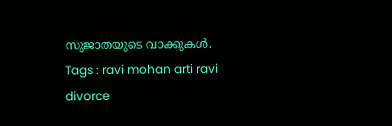സുജാതയുടെ വാക്കുകൾ.
Tags : ravi mohan arti ravi divorce